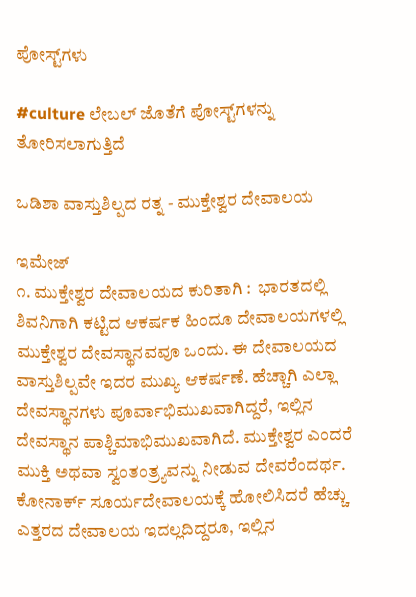ಪೋಸ್ಟ್‌ಗಳು

#culture ಲೇಬಲ್ ಜೊತೆಗೆ ಪೋಸ್ಟ್‌ಗಳನ್ನು ತೋರಿಸಲಾಗುತ್ತಿದೆ

ಒಡಿಶಾ ವಾಸ್ತುಶಿಲ್ಪದ ರತ್ನ - ಮುಕ್ತೇಶ್ವರ ದೇವಾಲಯ

ಇಮೇಜ್
೧. ಮುಕ್ತೇಶ್ವರ ದೇವಾಲಯದ ಕುರಿತಾಗಿ :  ಭಾರತದಲ್ಲಿ ಶಿವನಿಗಾಗಿ ಕಟ್ಟಿದ ಆಕರ್ಷಕ ಹಿಂದೂ ದೇವಾಲಯಗಳಲ್ಲಿ ಮುಕ್ತೇಶ್ವರ ದೇವಸ್ಥಾನವವೂ ಒಂದು. ಈ ದೇವಾಲಯದ ವಾಸ್ತುಶಿಲ್ಪವೇ ಇದರ ಮುಖ್ಯ ಆಕರ್ಷಣೆ. ಹೆಚ್ಚಾಗಿ ಎಲ್ಲಾ ದೇವಸ್ಥಾನಗಳು ಪೂರ್ವಾಭಿಮುಖವಾಗಿದ್ದರೆ, ಇಲ್ಲಿನ ದೇವಸ್ಥಾನ ಪಾಶ್ಚಿಮಾಭಿಮುಖವಾಗಿದೆ. ಮುಕ್ತೇಶ್ವರ ಎಂದರೆ ಮುಕ್ತಿ ಅಥವಾ ಸ್ವಂತಂತ್ರ್ಯವನ್ನು ನೀಡುವ ದೇವರೆಂದರ್ಥ. ಕೋನಾರ್ಕ್ ಸೂರ್ಯದೇವಾಲಯಕ್ಕೆ ಹೋಲಿಸಿದರೆ ಹೆಚ್ಚು ಎತ್ತರದ ದೇವಾಲಯ ಇದಲ್ಲದಿದ್ದರೂ, ಇಲ್ಲಿನ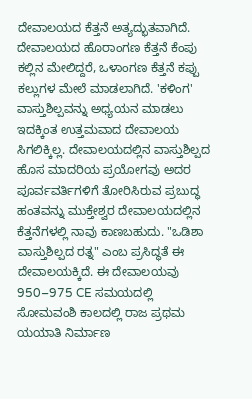ದೇವಾಲಯದ ಕೆತ್ತನೆ ಅತ್ಯದ್ಭುತವಾಗಿದೆ. ದೇವಾಲಯದ ಹೊರಾಂಗಣ ಕೆತ್ತನೆ ಕೆಂಪು ಕಲ್ಲಿನ ಮೇಲಿದ್ದರೆ, ಒಳಾಂಗಣ ಕೆತ್ತನೆ ಕಪ್ಪು ಕಲ್ಲುಗಳ ಮೇಲೆ ಮಾಡಲಾಗಿದೆ. 'ಕಳಿಂಗ' ವಾಸ್ತುಶಿಲ್ಪವನ್ನು ಅಧ್ಯಯನ ಮಾಡಲು ಇದಕ್ಕಿಂತ ಉತ್ತಮವಾದ ದೇವಾಲಯ ಸಿಗಲಿಕ್ಕಿಲ್ಲ. ದೇವಾಲಯದಲ್ಲಿನ ವಾಸ್ತುಶಿಲ್ಪದ ಹೊಸ ಮಾದರಿಯ ಪ್ರಯೋಗವು ಅದರ ಪೂರ್ವವರ್ತಿಗಳಿಗೆ ತೋರಿಸಿರುವ ಪ್ರಬುದ್ಧ ಹಂತವನ್ನು ಮುಕ್ತೇಶ್ವರ ದೇವಾಲಯದಲ್ಲಿನ ಕೆತ್ತನೆಗಳಲ್ಲಿ ನಾವು ಕಾಣಬಹುದು. "ಒಡಿಶಾ ವಾಸ್ತುಶಿಲ್ಪದ ರತ್ನ" ಎಂಬ ಪ್ರಸಿದ್ಧತೆ ಈ ದೇವಾಲಯಕ್ಕಿದೆ. ಈ ದೇವಾಲಯವು 950–975 CE ಸಮಯದಲ್ಲಿ ಸೋಮವಂಶಿ ಕಾಲದಲ್ಲಿ ರಾಜ ಪ್ರಥಮ ಯಯಾತಿ ನಿರ್ಮಾಣ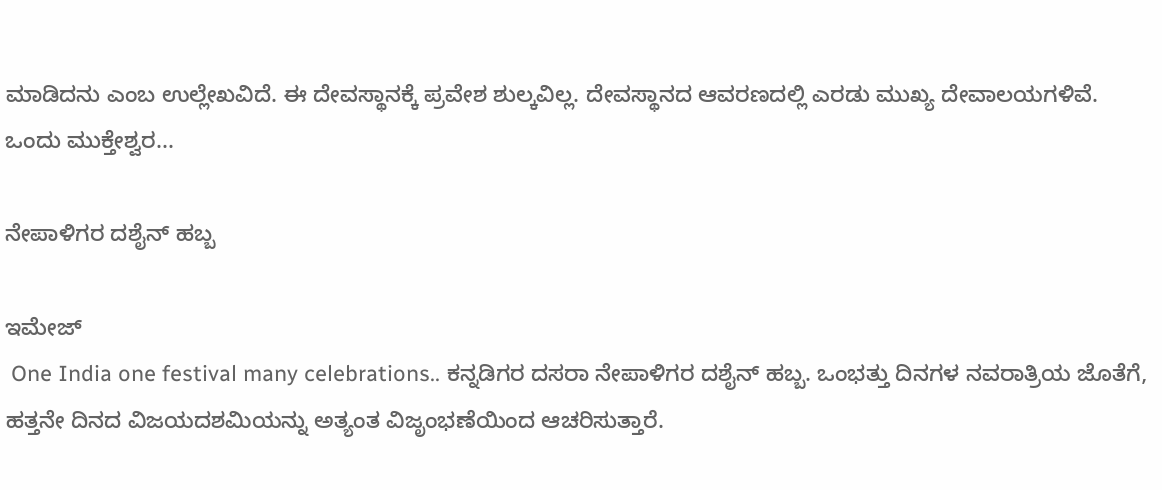ಮಾಡಿದನು ಎಂಬ ಉಲ್ಲೇಖವಿದೆ. ಈ ದೇವಸ್ಥಾನಕ್ಕೆ ಪ್ರವೇಶ ಶುಲ್ಕವಿಲ್ಲ. ದೇವಸ್ಥಾನದ ಆವರಣದಲ್ಲಿ ಎರಡು ಮುಖ್ಯ ದೇವಾಲಯಗಳಿವೆ. ಒಂದು ಮುಕ್ತೇಶ್ವರ...

ನೇಪಾಳಿಗರ ದಶೈನ್ ಹಬ್ಬ

ಇಮೇಜ್
 One India one festival many celebrations.. ಕನ್ನಡಿಗರ ದಸರಾ ನೇಪಾಳಿಗರ ದಶೈನ್ ಹಬ್ಬ. ಒಂಭತ್ತು ದಿನಗಳ ನವರಾತ್ರಿಯ ಜೊತೆಗೆ, ಹತ್ತನೇ ದಿನದ ವಿಜಯದಶಮಿಯನ್ನು ಅತ್ಯಂತ ವಿಜೃಂಭಣೆಯಿಂದ ಆಚರಿಸುತ್ತಾರೆ.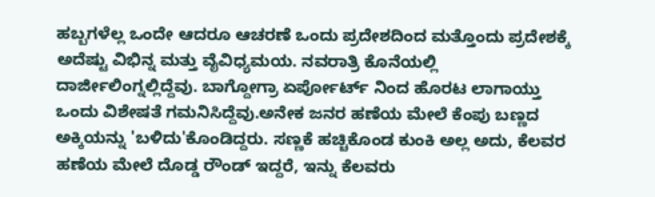ಹಬ್ಬಗಳೆಲ್ಲ ಒಂದೇ ಆದರೂ ಆಚರಣೆ ಒಂದು ಪ್ರದೇಶದಿಂದ ಮತ್ತೊಂದು ಪ್ರದೇಶಕ್ಕೆ ಅದೆಷ್ಟು ವಿಭಿನ್ನ ಮತ್ತು ವೈವಿಧ್ಯಮಯ. ನವರಾತ್ರಿ ಕೊನೆಯಲ್ಲಿ ದಾರ್ಜೀಲಿಂಗ್ನಲ್ಲಿದ್ದೆವು. ಬಾಗ್ದೋಗ್ರಾ ಏರ್ಪೋರ್ಟ್ ನಿಂದ ಹೊರಟ ಲಾಗಾಯ್ತು ಒಂದು ವಿಶೇಷತೆ ಗಮನಿಸಿದ್ದೆವು.ಅನೇಕ ಜನರ ಹಣೆಯ ಮೇಲೆ ಕೆಂಪು ಬಣ್ಣದ ಅಕ್ಕಿಯನ್ನು 'ಬಳಿದು'ಕೊಂಡಿದ್ದರು. ಸಣ್ಣಕೆ ಹಚ್ಚಿಕೊಂಡ ಕುಂಕಿ ಅಲ್ಲ ಅದು, ಕೆಲವರ ಹಣೆಯ ಮೇಲೆ ದೊಡ್ಡ ರೌಂಡ್ ಇದ್ದರೆ, ಇನ್ನು ಕೆಲವರು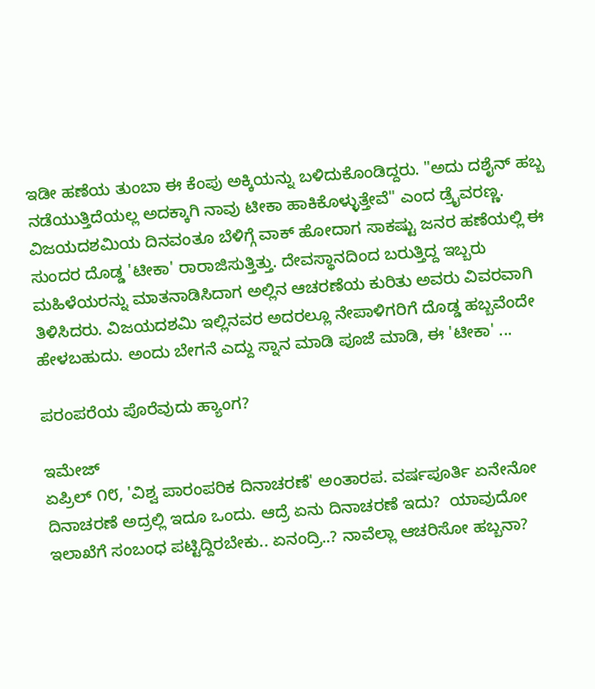ಇಡೀ ಹಣೆಯ ತುಂಬಾ ಈ ಕೆಂಪು ಅಕ್ಕಿಯನ್ನು ಬಳಿದುಕೊಂಡಿದ್ದರು. "ಅದು ದಶೈನ್ ಹಬ್ಬ ನಡೆಯುತ್ತಿದೆಯಲ್ಲ ಅದಕ್ಕಾಗಿ ನಾವು ಟೀಕಾ ಹಾಕಿಕೊಳ್ಳುತ್ತೇವೆ" ಎಂದ ಡ್ರೈವರಣ್ಣ. ವಿಜಯದಶಮಿಯ ದಿನವಂತೂ ಬೆಳಿಗ್ಗೆ ವಾಕ್ ಹೋದಾಗ ಸಾಕಷ್ಟು ಜನರ ಹಣೆಯಲ್ಲಿ ಈ ಸುಂದರ ದೊಡ್ಡ 'ಟೀಕಾ' ರಾರಾಜಿಸುತ್ತಿತ್ತು. ದೇವಸ್ಥಾನದಿಂದ ಬರುತ್ತಿದ್ದ ಇಬ್ಬರು ಮಹಿಳೆಯರನ್ನು ಮಾತನಾಡಿಸಿದಾಗ ಅಲ್ಲಿನ ಆಚರಣೆಯ ಕುರಿತು ಅವರು ವಿವರವಾಗಿ ತಿಳಿಸಿದರು. ವಿಜಯದಶಮಿ ಇಲ್ಲಿನವರ ಅದರಲ್ಲೂ ನೇಪಾಳಿಗರಿಗೆ ದೊಡ್ಡ ಹಬ್ಬವೆಂದೇ ಹೇಳಬಹುದು. ಅಂದು ಬೇಗನೆ ಎದ್ದು ಸ್ನಾನ ಮಾಡಿ ಪೂಜೆ ಮಾಡಿ, ಈ 'ಟೀಕಾ' ...

ಪರಂಪರೆಯ ಪೊರೆವುದು ಹ್ಯಾಂಗ?

ಇಮೇಜ್
ಏಪ್ರಿಲ್ ೧೮, 'ವಿಶ್ವ ಪಾರಂಪರಿಕ ದಿನಾಚರಣೆ' ಅಂತಾರಪ. ವರ್ಷಪೂರ್ತಿ ಏನೇನೋ ದಿನಾಚರಣೆ ಅದ್ರಲ್ಲಿ ಇದೂ ಒಂದು. ಆದ್ರೆ ಏನು ದಿನಾಚರಣೆ ಇದು?  ಯಾವುದೋ ಇಲಾಖೆಗೆ ಸಂಬಂಧ ಪಟ್ಟಿದ್ದಿರಬೇಕು.. ಏನಂದ್ರಿ..? ನಾವೆಲ್ಲಾ ಆಚರಿಸೋ ಹಬ್ಬನಾ?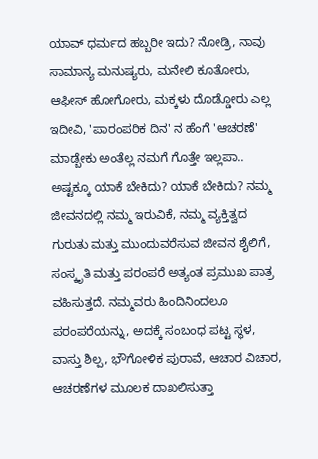ಯಾವ್ ಧರ್ಮದ ಹಬ್ಬರೀ ಇದು? ನೋಡ್ರಿ, ನಾವು ಸಾಮಾನ್ಯ ಮನುಷ್ಯರು, ಮನೇಲಿ ಕೂತೋರು, ಆಫೀಸ್ ಹೋಗೋರು, ಮಕ್ಕಳು ದೊಡ್ಡೋರು ಎಲ್ಲ ಇದೀವಿ, 'ಪಾರಂಪರಿಕ ದಿನ' ನ ಹೆಂಗೆ 'ಆಚರಣೆ' ಮಾಡ್ಬೇಕು ಅಂತೆಲ್ಲ ನಮಗೆ ಗೊತ್ತೇ ಇಲ್ಲಪಾ.. ಅಷ್ಟಕ್ಕೂ ಯಾಕೆ ಬೇಕಿದು? ಯಾಕೆ ಬೇಕಿದು? ನಮ್ಮ ಜೀವನದಲ್ಲಿ ನಮ್ಮ ಇರುವಿಕೆ, ನಮ್ಮ ವ್ಯಕ್ತಿತ್ವದ ಗುರುತು ಮತ್ತು ಮುಂದುವರೆಸುವ ಜೀವನ ಶೈಲಿಗೆ, ಸಂಸ್ಕೃತಿ ಮತ್ತು ಪರಂಪರೆ ಅತ್ಯಂತ ಪ್ರಮುಖ ಪಾತ್ರ ವಹಿಸುತ್ತದೆ. ನಮ್ಮವರು ಹಿಂದಿನಿಂದಲೂ ಪರಂಪರೆಯನ್ನು, ಅದಕ್ಕೆ ಸಂಬಂಧ ಪಟ್ಟ ಸ್ಥಳ, ವಾಸ್ತು ಶಿಲ್ಪ, ಭೌಗೋಳಿಕ ಪುರಾವೆ, ಆಚಾರ ವಿಚಾರ, ಆಚರಣೆಗಳ ಮೂಲಕ ದಾಖಲಿಸುತ್ತಾ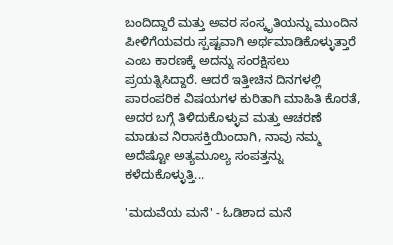ಬಂದಿದ್ದಾರೆ ಮತ್ತು ಅವರ ಸಂಸ್ಕೃತಿಯನ್ನು ಮುಂದಿನ ಪೀಳಿಗೆಯವರು ಸ್ಪಷ್ಟವಾಗಿ ಅರ್ಥಮಾಡಿಕೊಳ್ಳುತ್ತಾರೆ ಎಂಬ ಕಾರಣಕ್ಕೆ ಅದನ್ನು ಸಂರಕ್ಷಿಸಲು ಪ್ರಯತ್ನಿಸಿದ್ದಾರೆ. ಆದರೆ ಇತ್ತೀಚಿನ ದಿನಗಳಲ್ಲಿ ಪಾರಂಪರಿಕ ವಿಷಯಗಳ ಕುರಿತಾಗಿ ಮಾಹಿತಿ ಕೊರತೆ, ಅದರ ಬಗ್ಗೆ ತಿಳಿದುಕೊಳ್ಳುವ ಮತ್ತು ಆಚರಣೆ ಮಾಡುವ ನಿರಾಸಕ್ತಿಯಿಂದಾಗಿ, ನಾವು ನಮ್ಮ ಅದೆಷ್ಟೋ ಅತ್ಯಮೂಲ್ಯ ಸಂಪತ್ತನ್ನು ಕಳೆದುಕೊಳ್ಳುತ್ತಿ...

'ಮದುವೆಯ ಮನೆ' - ಓಡಿಶಾದ ಮನೆ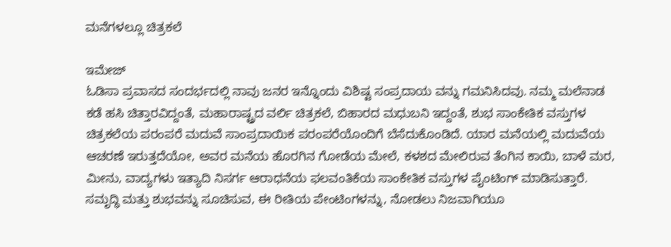ಮನೆಗಳಲ್ಲೂ ಚಿತ್ರಕಲೆ

ಇಮೇಜ್
ಓಡಿಸಾ ಪ್ರವಾಸದ ಸಂದರ್ಭದಲ್ಲಿ ನಾವು ಜನರ ಇನ್ನೊಂದು ವಿಶಿಷ್ಟ ಸಂಪ್ರದಾಯ ವನ್ನು ಗಮನಿಸಿದವು. ನಮ್ಮ ಮಲೆನಾಡ ಕಡೆ ಹಸಿ ಚಿತ್ತಾರವಿದ್ದಂತೆ, ಮಹಾರಾಷ್ಟ್ರದ ವರ್ಲಿ ಚಿತ್ರಕಲೆ, ಬಿಹಾರದ ಮಧುಬನಿ ಇದ್ದಂತೆ, ಶುಭ ಸಾಂಕೇತಿಕ ವಸ್ತುಗಳ ಚಿತ್ರಕಲೆಯ ಪರಂಪರೆ ಮದುವೆ ಸಾಂಪ್ರದಾಯಿಕ ಪರಂಪರೆಯೊಂದಿಗೆ ಬೆಸೆದುಕೊಂಡಿದೆ. ಯಾರ ಮನೆಯಲ್ಲಿ ಮದುವೆಯ ಆಚರಣೆ ಇರುತ್ತದೆಯೋ, ಅವರ ಮನೆಯ ಹೊರಗಿನ ಗೋಡೆಯ ಮೇಲೆ, ಕಳಶದ ಮೇಲಿರುವ ತೆಂಗಿನ ಕಾಯಿ, ಬಾಳೆ ಮರ, ಮೀನು, ವಾದ್ಯಗಳು ಇತ್ಯಾದಿ ನಿಸರ್ಗ ಆರಾಧನೆಯ ಫಲವಂತಿಕೆಯ ಸಾಂಕೇತಿಕ ವಸ್ತುಗಳ ಪೈಂಟಿಂಗ್ ಮಾಡಿಸುತ್ತಾರೆ. ಸಮೃದ್ಧಿ ಮತ್ತು ಶುಭವನ್ನು ಸೂಚಿಸುವ, ಈ ರೀತಿಯ ಪೇಂಟಿಂಗಳನ್ನು, ನೋಡಲು ನಿಜವಾಗಿಯೂ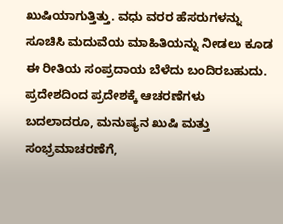ಖುಷಿಯಾಗುತ್ತಿತ್ತು. ವಧು ವರರ ಹೆಸರುಗಳನ್ನು ಸೂಚಿಸಿ ಮದುವೆಯ ಮಾಹಿತಿಯನ್ನು ನೀಡಲು ಕೂಡ ಈ ರೀತಿಯ ಸಂಪ್ರದಾಯ ಬೆಳೆದು ಬಂದಿರಬಹುದು. ಪ್ರದೇಶದಿಂದ ಪ್ರದೇಶಕ್ಕೆ ಆಚರಣೆಗಳು ಬದಲಾದರೂ, ಮನುಷ್ಯನ ಖುಷಿ ಮತ್ತು ಸಂಭ್ರಮಾಚರಣೆಗೆ,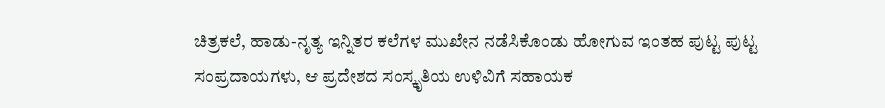ಚಿತ್ರಕಲೆ, ಹಾಡು-ನೃತ್ಯ ಇನ್ನಿತರ ಕಲೆಗಳ ಮುಖೇನ ನಡೆಸಿಕೊಂಡು ಹೋಗುವ ಇಂತಹ ಪುಟ್ಟ ಪುಟ್ಟ ಸಂಪ್ರದಾಯಗಳು, ಆ ಪ್ರದೇಶದ ಸಂಸ್ಕೃತಿಯ ಉಳಿವಿಗೆ ಸಹಾಯಕ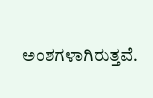ಅಂಶಗಳಾಗಿರುತ್ತವೆ.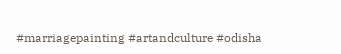#marriagepainting #artandculture #odisha